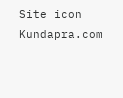Site icon Kundapra.com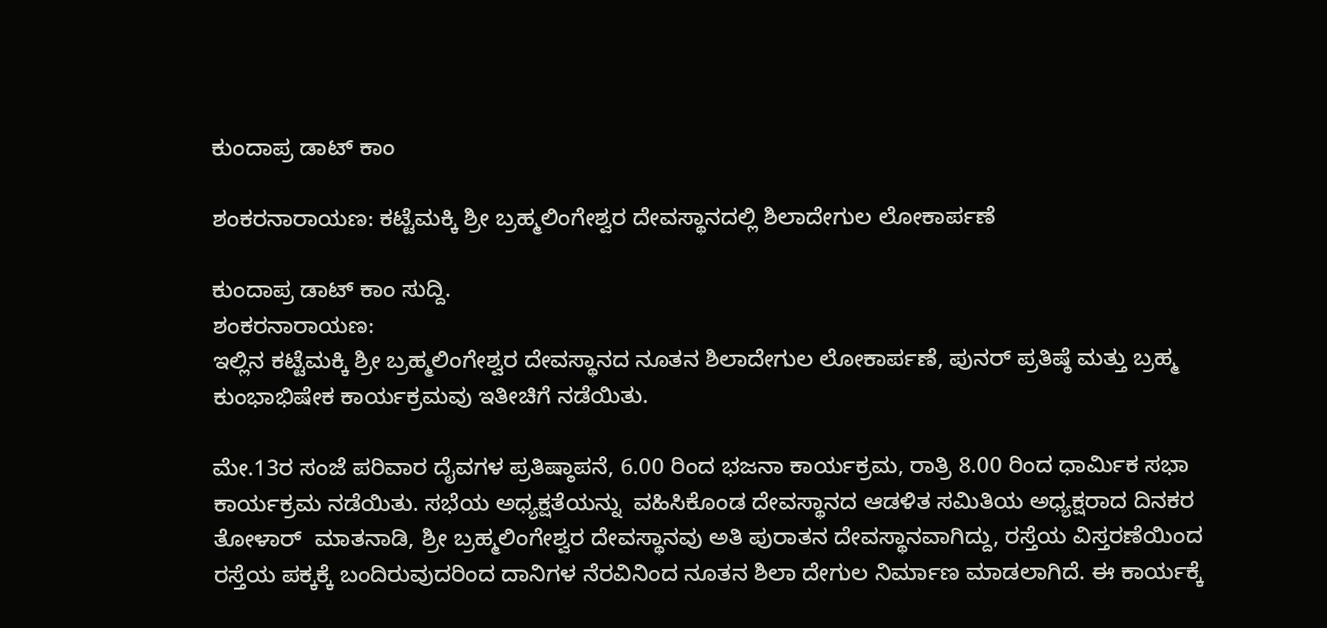ಕುಂದಾಪ್ರ ಡಾಟ್ ಕಾಂ

ಶಂಕರನಾರಾಯಣ: ಕಟ್ಟೆಮಕ್ಕಿ ಶ್ರೀ ಬ್ರಹ್ಮಲಿಂಗೇಶ್ವರ ದೇವಸ್ಥಾನದಲ್ಲಿ ಶಿಲಾದೇಗುಲ ಲೋಕಾರ್ಪಣೆ

ಕುಂದಾಪ್ರ ಡಾಟ್‌ ಕಾಂ ಸುದ್ದಿ.
ಶಂಕರನಾರಾಯಣ:
ಇಲ್ಲಿನ ಕಟ್ಟೆಮಕ್ಕಿ ಶ್ರೀ ಬ್ರಹ್ಮಲಿಂಗೇಶ್ವರ ದೇವಸ್ಥಾನದ ನೂತನ ಶಿಲಾದೇಗುಲ ಲೋಕಾರ್ಪಣೆ, ಪುನರ್ ಪ್ರತಿಷ್ಠೆ ಮತ್ತು ಬ್ರಹ್ಮ ಕುಂಭಾಭಿಷೇಕ ಕಾರ್ಯಕ್ರಮವು ಇತೀಚಿಗೆ ನಡೆಯಿತು.

ಮೇ.13ರ ಸಂಜೆ ಪರಿವಾರ ದೈವಗಳ ಪ್ರತಿಷ್ಠಾಪನೆ, 6.00 ರಿಂದ ಭಜನಾ ಕಾರ್ಯಕ್ರಮ, ರಾತ್ರಿ 8.00 ರಿಂದ ಧಾರ್ಮಿಕ ಸಭಾ ಕಾರ್ಯಕ್ರಮ ನಡೆಯಿತು. ಸಭೆಯ ಅಧ್ಯಕ್ಷತೆಯನ್ನು  ವಹಿಸಿಕೊಂಡ ದೇವಸ್ಥಾನದ ಆಡಳಿತ ಸಮಿತಿಯ ಅಧ್ಯಕ್ಷರಾದ ದಿನಕರ ತೋಳಾರ್  ಮಾತನಾಡಿ, ಶ್ರೀ ಬ್ರಹ್ಮಲಿಂಗೇಶ್ವರ ದೇವಸ್ಥಾನವು ಅತಿ ಪುರಾತನ ದೇವಸ್ಥಾನವಾಗಿದ್ದು, ರಸ್ತೆಯ ವಿಸ್ತರಣೆಯಿಂದ ರಸ್ತೆಯ ಪಕ್ಕಕ್ಕೆ ಬಂದಿರುವುದರಿಂದ ದಾನಿಗಳ ನೆರವಿನಿಂದ ನೂತನ ಶಿಲಾ ದೇಗುಲ ನಿರ್ಮಾಣ ಮಾಡಲಾಗಿದೆ. ಈ ಕಾರ್ಯಕ್ಕೆ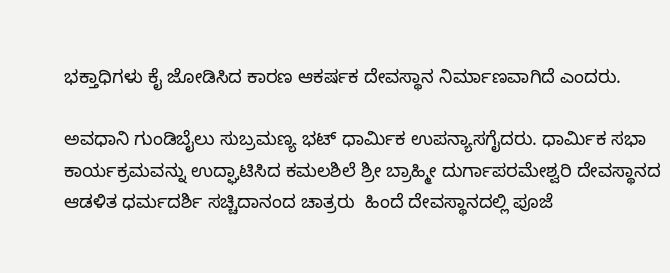ಭಕ್ತಾಧಿಗಳು ಕೈ ಜೋಡಿಸಿದ ಕಾರಣ ಆಕರ್ಷಕ ದೇವಸ್ಥಾನ ನಿರ್ಮಾಣವಾಗಿದೆ ಎಂದರು.

ಅವಧಾನಿ ಗುಂಡಿಬೈಲು ಸುಬ್ರಮಣ್ಯ ಭಟ್ ಧಾರ್ಮಿಕ ಉಪನ್ಯಾಸಗೈದರು. ಧಾರ್ಮಿಕ ಸಭಾ ಕಾರ್ಯಕ್ರಮವನ್ನು ಉದ್ಘಾಟಿಸಿದ ಕಮಲಶಿಲೆ ಶ್ರೀ ಬ್ರಾಹ್ಮೀ ದುರ್ಗಾಪರಮೇಶ್ವರಿ ದೇವಸ್ಥಾನದ ಆಡಳಿತ ಧರ್ಮದರ್ಶಿ ಸಚ್ಚಿದಾನಂದ ಚಾತ್ರರು  ಹಿಂದೆ ದೇವಸ್ಥಾನದಲ್ಲಿ ಪೂಜೆ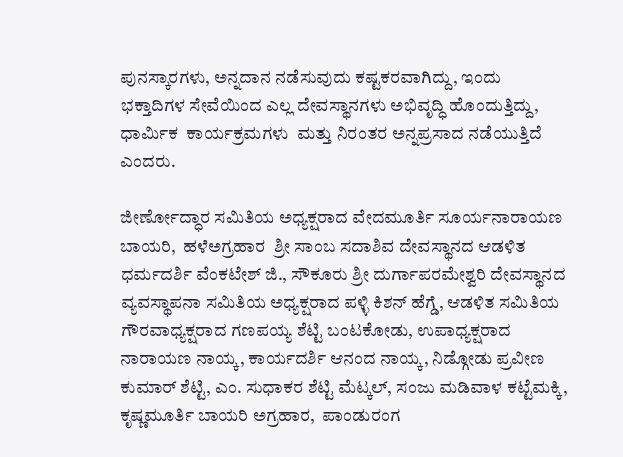ಪುನಸ್ಕಾರಗಳು, ಅನ್ನದಾನ ನಡೆಸುವುದು ಕಷ್ಟಕರವಾಗಿದ್ದು, ಇಂದು ಭಕ್ತಾದಿಗಳ ಸೇವೆಯಿಂದ ಎಲ್ಲ ದೇವಸ್ಥಾನಗಳು ಅಭಿವೃದ್ಧಿ ಹೊಂದುತ್ತಿದ್ದು, ಧಾರ್ಮಿಕ  ಕಾರ್ಯಕ್ರಮಗಳು  ಮತ್ತು ನಿರಂತರ ಅನ್ನಪ್ರಸಾದ ನಡೆಯುತ್ತಿದೆ ಎಂದರು.

ಜೀರ್ಣೋದ್ಧಾರ ಸಮಿತಿಯ ಅಧ್ಯಕ್ಷರಾದ ವೇದಮೂರ್ತಿ ಸೂರ್ಯನಾರಾಯಣ  ಬಾಯರಿ,  ಹಳೆಅಗ್ರಹಾರ  ಶ್ರೀ ಸಾಂಬ ಸದಾಶಿವ ದೇವಸ್ಥಾನದ ಆಡಳಿತ ಧರ್ಮದರ್ಶಿ ವೆಂಕಟೇಶ್ ಜಿ., ಸೌಕೂರು ಶ್ರೀ ದುರ್ಗಾಪರಮೇಶ್ವರಿ ದೇವಸ್ಥಾನದ ವ್ಯವಸ್ಥಾಪನಾ ಸಮಿತಿಯ ಅಧ್ಯಕ್ಷರಾದ ಪಳ್ಳಿ ಕಿಶನ್ ಹೆಗ್ಡೆ, ಆಡಳಿತ ಸಮಿತಿಯ ಗೌರವಾಧ್ಯಕ್ಷರಾದ ಗಣಪಯ್ಯ ಶೆಟ್ಟಿ ಬಂಟಕೋಡು, ಉಪಾಧ್ಯಕ್ಷರಾದ ನಾರಾಯಣ ನಾಯ್ಕ, ಕಾರ್ಯದರ್ಶಿ ಆನಂದ ನಾಯ್ಕ, ನಿಡ್ಗೋಡು ಪ್ರವೀಣ ಕುಮಾರ್ ಶೆಟ್ಟಿ, ಎಂ. ಸುಧಾಕರ ಶೆಟ್ಟಿ ಮೆಟ್ಕಲ್, ಸಂಜು ಮಡಿವಾಳ ಕಟ್ಟೆಮಕ್ಕಿ, ಕೃಷ್ಣಮೂರ್ತಿ ಬಾಯರಿ ಅಗ್ರಹಾರ,  ಪಾಂಡುರಂಗ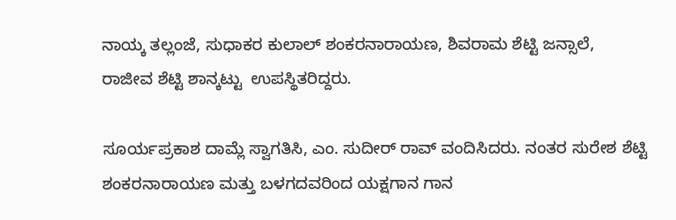ನಾಯ್ಕ ತಲ್ಲಂಜೆ, ಸುಧಾಕರ ಕುಲಾಲ್ ಶಂಕರನಾರಾಯಣ, ಶಿವರಾಮ ಶೆಟ್ಟಿ ಜನ್ಸಾಲೆ, ರಾಜೀವ ಶೆಟ್ಟಿ ಶಾನ್ಕಟ್ಟು  ಉಪಸ್ಥಿತರಿದ್ದರು.

ಸೂರ್ಯಪ್ರಕಾಶ ದಾಮ್ಲೆ ಸ್ವಾಗತಿಸಿ, ಎಂ. ಸುದೀರ್ ರಾವ್ ವಂದಿಸಿದರು. ನಂತರ ಸುರೇಶ ಶೆಟ್ಟಿ ಶಂಕರನಾರಾಯಣ ಮತ್ತು ಬಳಗದವರಿಂದ ಯಕ್ಷಗಾನ ಗಾನ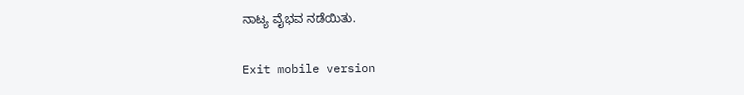ನಾಟ್ಯ ವೈಭವ ನಡೆಯಿತು.

Exit mobile version